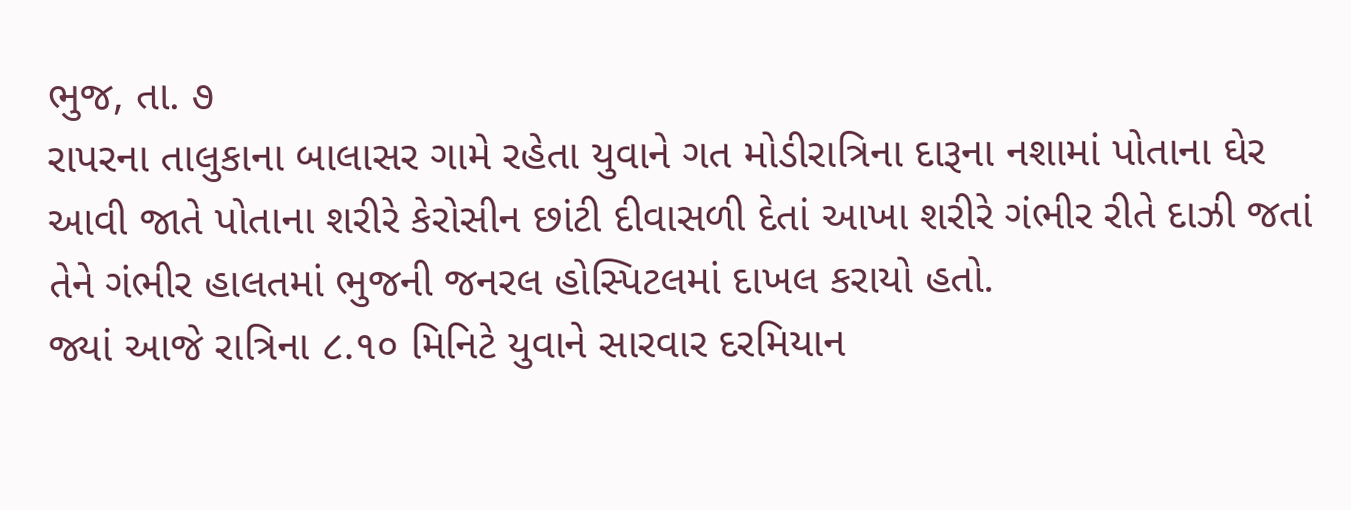ભુજ, તા. ૭
રાપરના તાલુકાના બાલાસર ગામે રહેતા યુવાને ગત મોડીરાત્રિના દારૂના નશામાં પોતાના ઘેર આવી જાતે પોતાના શરીરે કેરોસીન છાંટી દીવાસળી દેતાં આખા શરીરે ગંભીર રીતે દાઝી જતાં તેને ગંભીર હાલતમાં ભુજની જનરલ હોસ્પિટલમાં દાખલ કરાયો હતો.
જ્યાં આજે રાત્રિના ૮.૧૦ મિનિટે યુવાને સારવાર દરમિયાન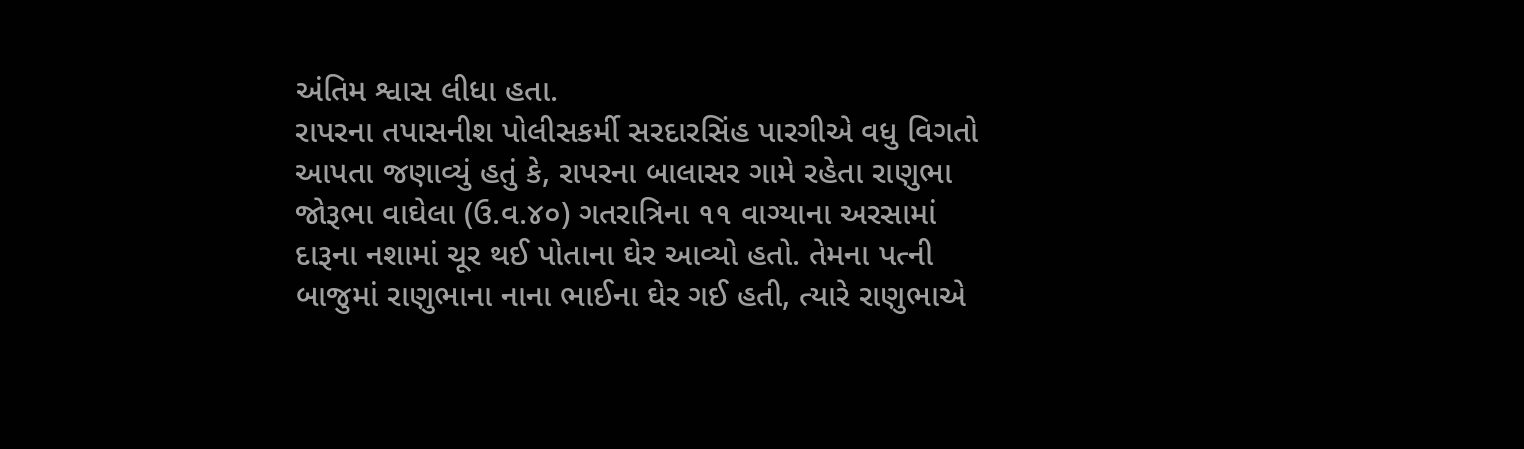અંતિમ શ્વાસ લીધા હતા.
રાપરના તપાસનીશ પોલીસકર્મી સરદારસિંહ પારગીએ વધુ વિગતો આપતા જણાવ્યું હતું કે, રાપરના બાલાસર ગામે રહેતા રાણુભા જોરૂભા વાઘેલા (ઉ.વ.૪૦) ગતરાત્રિના ૧૧ વાગ્યાના અરસામાં દારૂના નશામાં ચૂર થઈ પોતાના ઘેર આવ્યો હતો. તેમના પત્ની બાજુમાં રાણુભાના નાના ભાઈના ઘેર ગઈ હતી, ત્યારે રાણુભાએ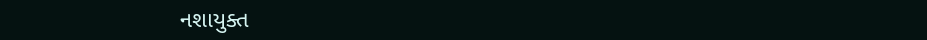નશાયુક્ત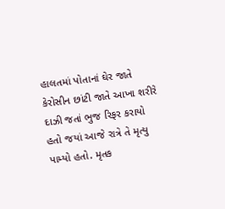હાલતમાં પોતાનાં ઘેર જાતે કેરોસીન છાંટી જાતે આખા શરીરે દાઝી જતાં ભુજ રિફર કરાયો હતો જયાં આજે રાત્રે તે મૃત્યુ પામ્યો હતો. મૃતક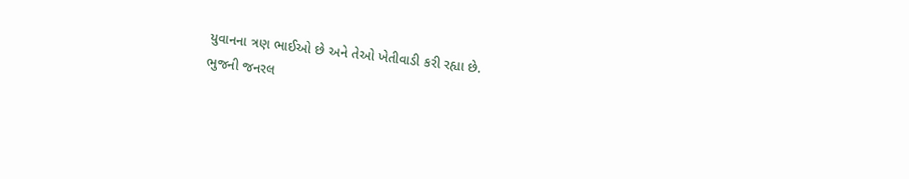યુવાનના ત્રણ ભાઈઓ છે અને તેઓ ખેતીવાડી કરી રહ્યા છે.
ભુજની જનરલ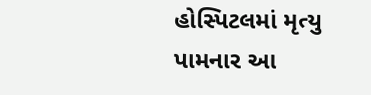હોસ્પિટલમાં મૃત્યુ પામનાર આ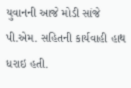યુવાનની આજે મોડી સાંજે પી.એમ. સહિતની કાર્યવાહી હાથ ધરાઇ હતી.